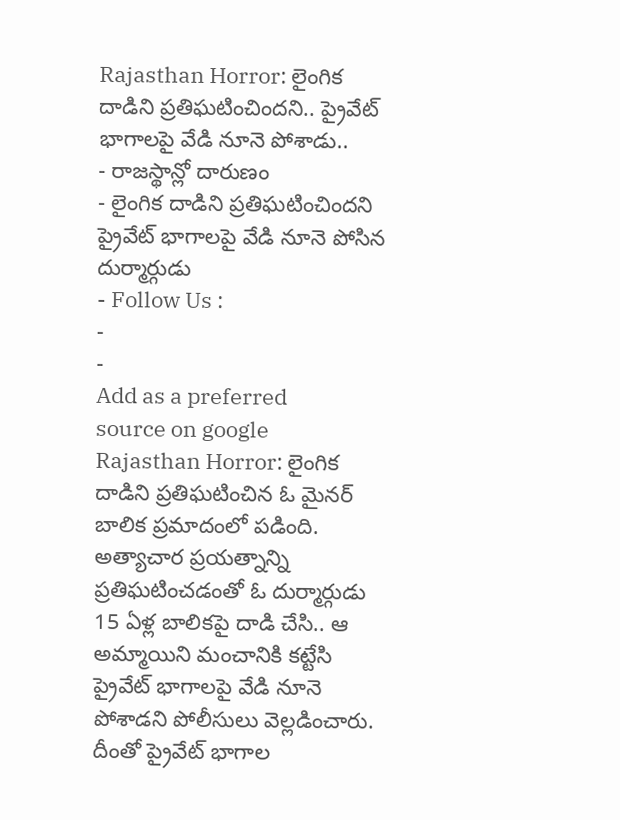Rajasthan Horror: లైంగిక దాడిని ప్రతిఘటించిందని.. ప్రైవేట్ భాగాలపై వేడి నూనె పోశాడు..
- రాజస్థాన్లో దారుణం
- లైంగిక దాడిని ప్రతిఘటించిందని ప్రైవేట్ భాగాలపై వేడి నూనె పోసిన దుర్మార్గుడు
- Follow Us :
-
-
Add as a preferred
source on google
Rajasthan Horror: లైంగిక దాడిని ప్రతిఘటించిన ఓ మైనర్ బాలిక ప్రమాదంలో పడింది. అత్యాచార ప్రయత్నాన్ని ప్రతిఘటించడంతో ఓ దుర్మార్గుడు 15 ఏళ్ల బాలికపై దాడి చేసి.. ఆ అమ్మాయిని మంచానికి కట్టేసి ప్రైవేట్ భాగాలపై వేడి నూనె పోశాడని పోలీసులు వెల్లడించారు. దీంతో ప్రైవేట్ భాగాల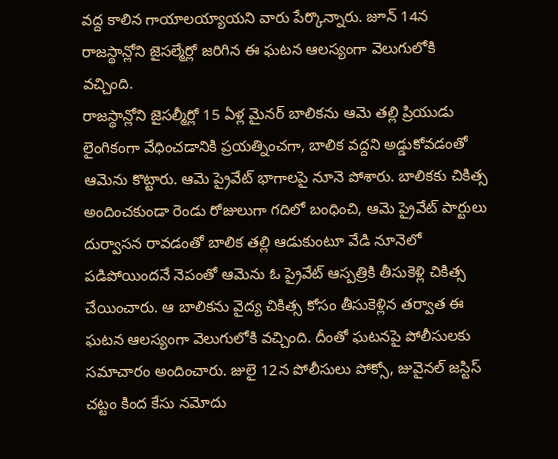వద్ద కాలిన గాయాలయ్యాయని వారు పేర్కొన్నారు. జూన్ 14న రాజస్థాన్లోని జైసల్మేర్లో జరిగిన ఈ ఘటన ఆలస్యంగా వెలుగులోకి వచ్చింది.
రాజస్థాన్లోని జైసల్మీర్లో 15 ఏళ్ల మైనర్ బాలికను ఆమె తల్లి ప్రియుడు లైంగికంగా వేధించడానికి ప్రయత్నించగా, బాలిక వద్దని అడ్డుకోవడంతో ఆమెను కొట్టారు. ఆమె ప్రైవేట్ భాగాలపై నూనె పోశారు. బాలికకు చికిత్స అందించకుండా రెండు రోజులుగా గదిలో బంధించి, ఆమె ప్రైవేట్ పార్టులు దుర్వాసన రావడంతో బాలిక తల్లి ఆడుకుంటూ వేడి నూనెలో పడిపోయిందనే నెపంతో ఆమెను ఓ ప్రైవేట్ ఆస్పత్రికి తీసుకెళ్లి చికిత్స చేయించారు. ఆ బాలికను వైద్య చికిత్స కోసం తీసుకెళ్లిన తర్వాత ఈ ఘటన ఆలస్యంగా వెలుగులోకి వచ్చింది. దీంతో ఘటనపై పోలీసులకు సమాచారం అందించారు. జులై 12న పోలీసులు పోక్సో, జువైనల్ జస్టిస్ చట్టం కింద కేసు నమోదు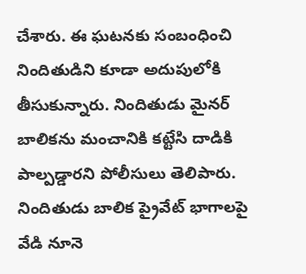చేశారు. ఈ ఘటనకు సంబంధించి నిందితుడిని కూడా అదుపులోకి తీసుకున్నారు. నిందితుడు మైనర్ బాలికను మంచానికి కట్టేసి దాడికి పాల్పడ్డారని పోలీసులు తెలిపారు. నిందితుడు బాలిక ప్రైవేట్ భాగాలపై వేడి నూనె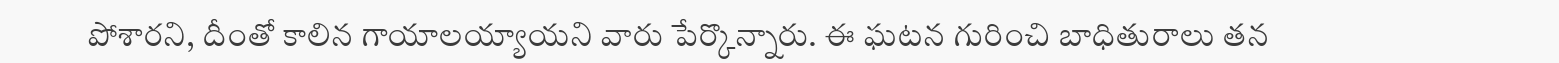పోశారని, దీంతో కాలిన గాయాలయ్యాయని వారు పేర్కొన్నారు. ఈ ఘటన గురించి బాధితురాలు తన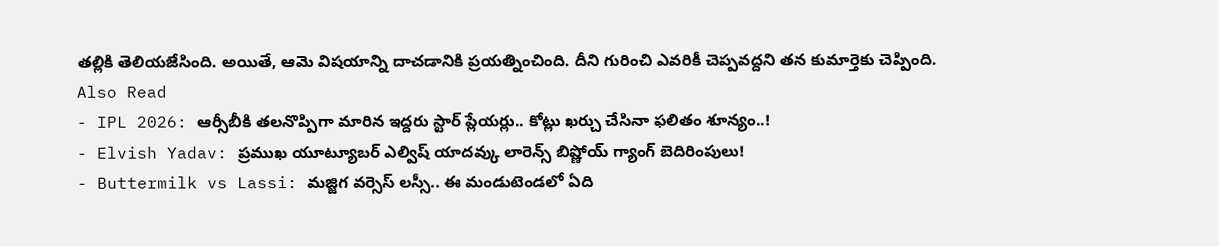తల్లికి తెలియజేసింది. అయితే, ఆమె విషయాన్ని దాచడానికి ప్రయత్నించింది. దీని గురించి ఎవరికీ చెప్పవద్దని తన కుమార్తెకు చెప్పింది.
Also Read
- IPL 2026: ఆర్సీబీకి తలనొప్పిగా మారిన ఇద్దరు స్టార్ ప్లేయర్లు.. కోట్లు ఖర్చు చేసినా ఫలితం శూన్యం..!
- Elvish Yadav: ప్రముఖ యూట్యూబర్ ఎల్విష్ యాదవ్కు లారెన్స్ బిష్ణోయ్ గ్యాంగ్ బెదిరింపులు!
- Buttermilk vs Lassi: మజ్జిగ వర్సెస్ లస్సీ.. ఈ మండుటెండలో ఏది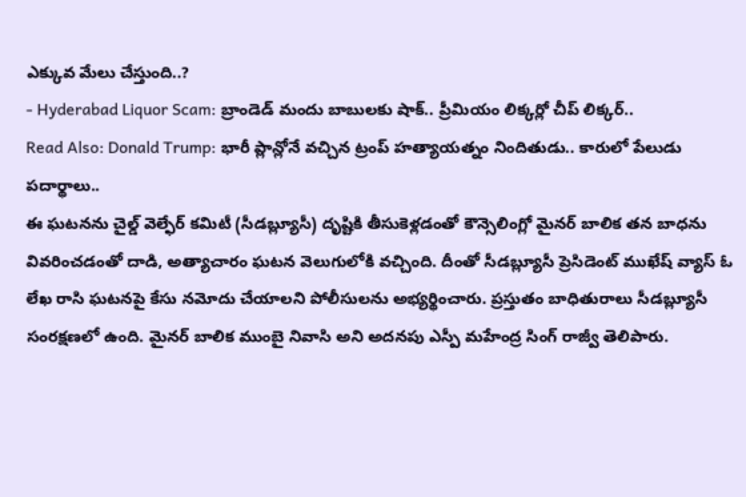ఎక్కువ మేలు చేస్తుంది..?
- Hyderabad Liquor Scam: బ్రాండెడ్ మందు బాబులకు షాక్.. ప్రీమియం లిక్కర్లో చీప్ లిక్కర్..
Read Also: Donald Trump: భారీ ప్లాన్లోనే వచ్చిన ట్రంప్ హత్యాయత్నం నిందితుడు.. కారులో పేలుడు పదార్థాలు..
ఈ ఘటనను చైల్డ్ వెల్ఫేర్ కమిటీ (సీడబ్ల్యూసీ) దృష్టికి తీసుకెళ్లడంతో కౌన్సెలింగ్లో మైనర్ బాలిక తన బాధను వివరించడంతో దాడి, అత్యాచారం ఘటన వెలుగులోకి వచ్చింది. దీంతో సీడబ్ల్యూసీ ప్రెసిడెంట్ ముఖేష్ వ్యాస్ ఓ లేఖ రాసి ఘటనపై కేసు నమోదు చేయాలని పోలీసులను అభ్యర్థించారు. ప్రస్తుతం బాధితురాలు సీడబ్ల్యూసీ సంరక్షణలో ఉంది. మైనర్ బాలిక ముంబై నివాసి అని అదనపు ఎస్పీ మహేంద్ర సింగ్ రాజ్వీ తెలిపారు.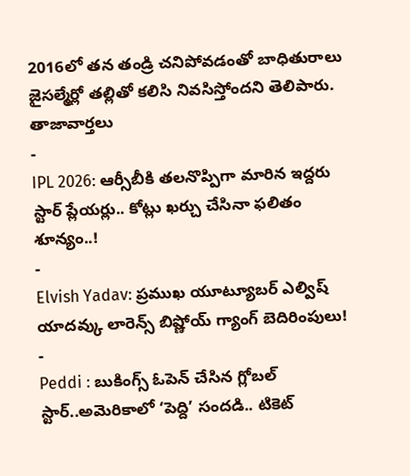2016లో తన తండ్రి చనిపోవడంతో బాధితురాలు జైసల్మేర్లో తల్లితో కలిసి నివసిస్తోందని తెలిపారు.
తాజావార్తలు
-
IPL 2026: ఆర్సీబీకి తలనొప్పిగా మారిన ఇద్దరు స్టార్ ప్లేయర్లు.. కోట్లు ఖర్చు చేసినా ఫలితం శూన్యం..!
-
Elvish Yadav: ప్రముఖ యూట్యూబర్ ఎల్విష్ యాదవ్కు లారెన్స్ బిష్ణోయ్ గ్యాంగ్ బెదిరింపులు!
-
Peddi : బుకింగ్స్ ఓపెన్ చేసిన గ్లోబల్ స్టార్..అమెరికాలో ‘పెద్ది’ సందడి.. టికెట్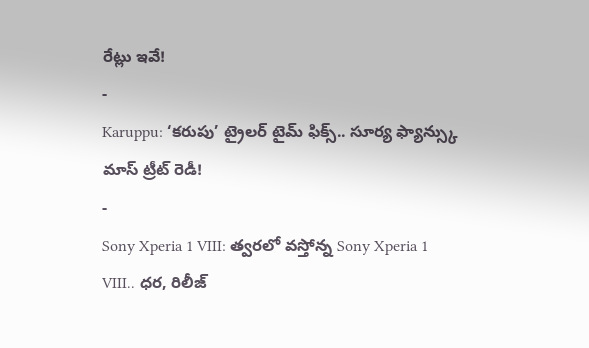రేట్లు ఇవే!
-
Karuppu: ‘కరుపు’ ట్రైలర్ టైమ్ ఫిక్స్.. సూర్య ఫ్యాన్స్కు మాస్ ట్రీట్ రెడీ!
-
Sony Xperia 1 VIII: త్వరలో వస్తోన్న Sony Xperia 1 VIII.. ధర, రిలీజ్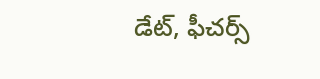డేట్, ఫీచర్స్